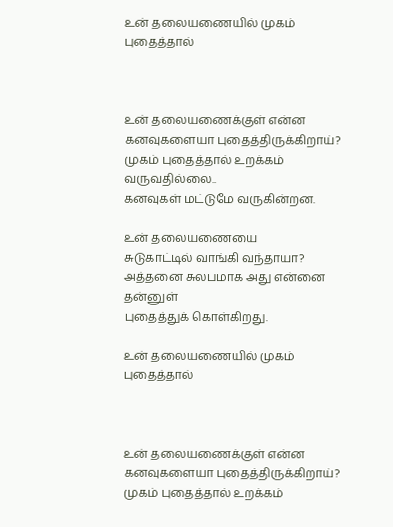உன் தலையணையில் முகம் புதைத்தால்



உன் தலையணைக்குள் என்ன
கனவுகளையா புதைத்திருக்கிறாய்?
முகம் புதைத்தால் உறக்கம் வருவதில்லை..
கனவுகள் மட்டுமே வருகின்றன.

உன் தலையணையை
சுடுகாட்டில் வாங்கி வந்தாயா?
அத்தனை சுலபமாக அது என்னை தன்னுள்
புதைத்துக் கொள்கிறது.

உன் தலையணையில் முகம் புதைத்தால்



உன் தலையணைக்குள் என்ன
கனவுகளையா புதைத்திருக்கிறாய்?
முகம் புதைத்தால் உறக்கம்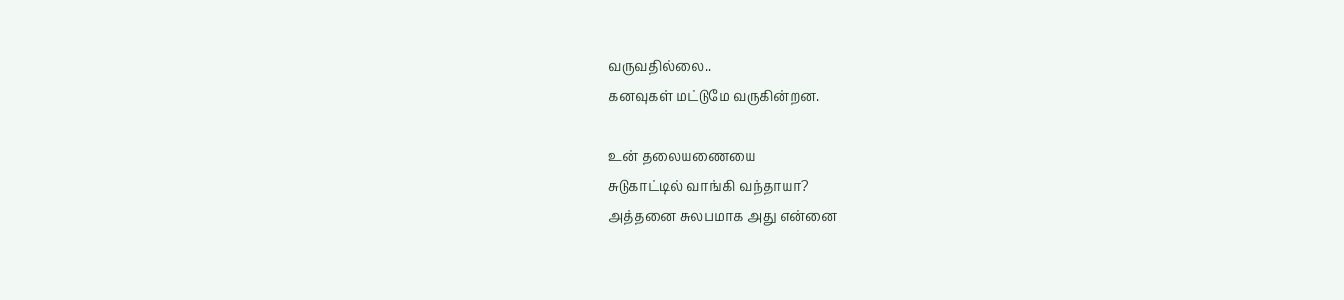வருவதில்லை..
கனவுகள் மட்டுமே வருகின்றன.

உன் தலையணையை
சுடுகாட்டில் வாங்கி வந்தாயா?
அத்தனை சுலபமாக அது என்னை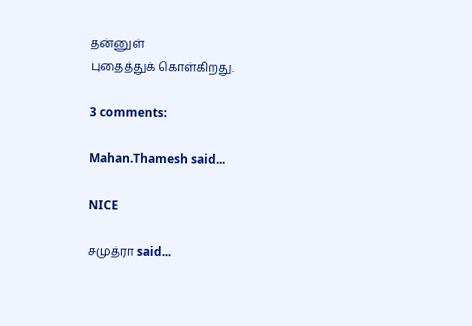தன்னுள்
புதைத்துக் கொள்கிறது.

3 comments:

Mahan.Thamesh said...

NICE

சமுத்ரா said...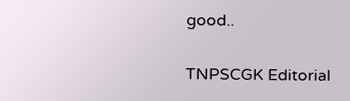good..

TNPSCGK Editorial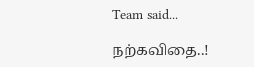Team said...

நற்கவிதை..!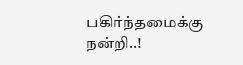பகிர்ந்தமைக்கு நன்றி..!